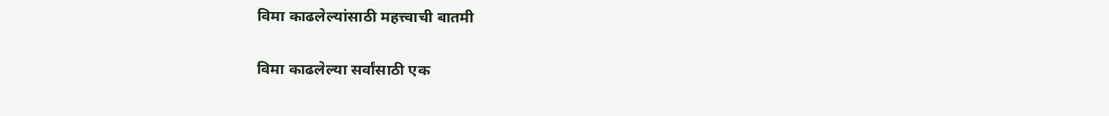विमा काढलेल्यांसाठी महत्त्वाची बातमी

विमा काढलेल्या सर्वांसाठी एक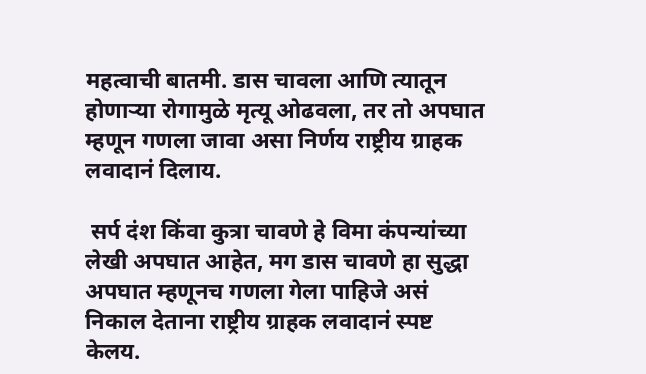महत्वाची बातमी. डास चावला आणि त्यातून होणाऱ्या रोगामुळे मृत्यू ओढवला, तर तो अपघात म्हणून गणला जावा असा निर्णय राष्ट्रीय ग्राहक लवादानं दिलाय.

 सर्प दंश किंवा कुत्रा चावणे हे विमा कंपन्यांच्या लेखी अपघात आहेत, मग डास चावणे हा सुद्धा अपघात म्हणूनच गणला गेला पाहिजे असं निकाल देताना राष्ट्रीय ग्राहक लवादानं स्पष्ट केलय.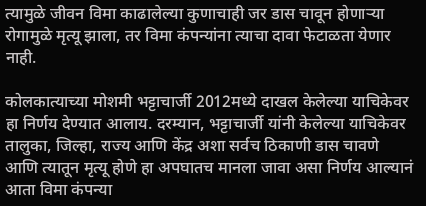त्यामुळे जीवन विमा काढालेल्या कुणाचाही जर डास चावून होणाऱ्या रोगामुळे मृत्यू झाला, तर विमा कंपन्यांना त्याचा दावा फेटाळता येणार नाही.

कोलकात्याच्या मोशमी भट्टाचार्जी 2012मध्ये दाखल केलेल्या याचिकेवर हा निर्णय देण्यात आलाय. दरम्यान, भट्टाचार्जी यांनी केलेल्या याचिकेवर तालुका, जिल्हा, राज्य आणि केंद्र अशा सर्वच ठिकाणी डास चावणे आणि त्यातून मृत्यू होणे हा अपघातच मानला जावा असा निर्णय आल्यानं आता विमा कंपन्या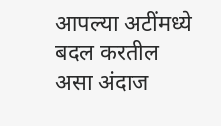आपल्या अटींमध्ये बदल करतील असा अंदाज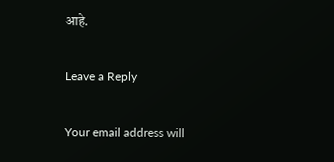आहे.

Leave a Reply

Your email address will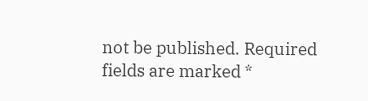not be published. Required fields are marked *